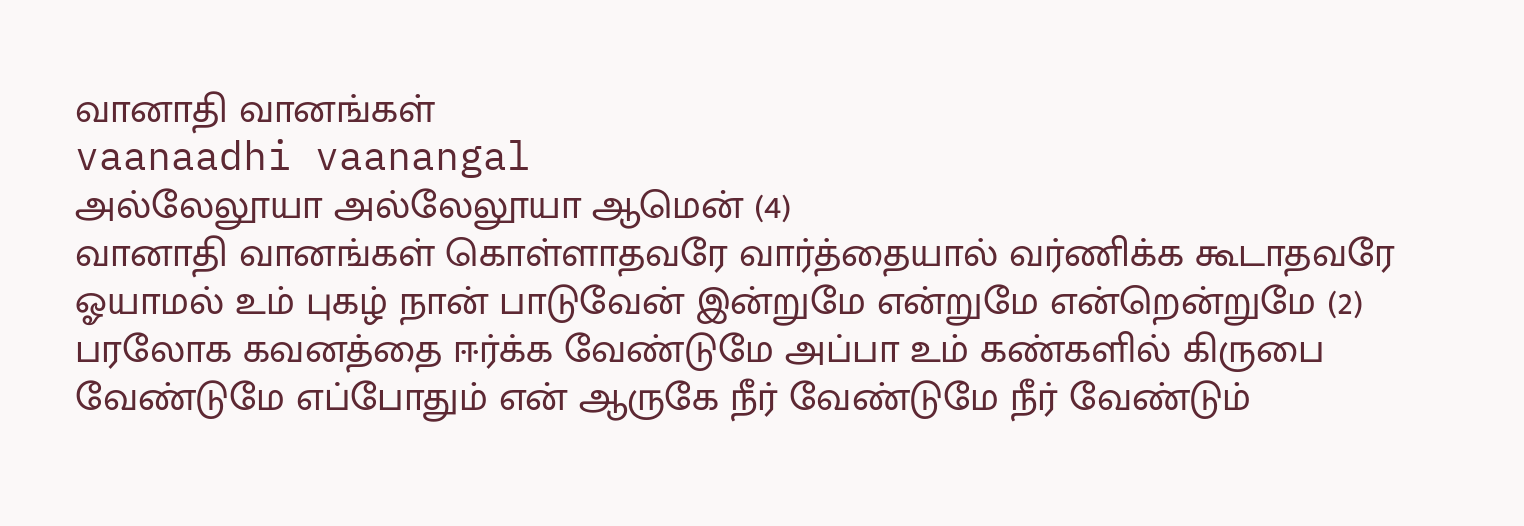வானாதி வானங்கள்
vaanaadhi vaanangal
அல்லேலூயா அல்லேலூயா ஆமென் (4)
வானாதி வானங்கள் கொள்ளாதவரே வார்த்தையால் வர்ணிக்க கூடாதவரே ஓயாமல் உம் புகழ் நான் பாடுவேன் இன்றுமே என்றுமே என்றென்றுமே (2)
பரலோக கவனத்தை ஈர்க்க வேண்டுமே அப்பா உம் கண்களில் கிருபை வேண்டுமே எப்போதும் என் ஆருகே நீர் வேண்டுமே நீர் வேண்டும்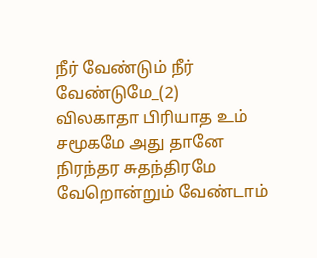நீர் வேண்டும் நீர் வேண்டுமே_(2)
விலகாதா பிரியாத உம் சமூகமே அது தானே நிரந்தர சுதந்திரமே வேறொன்றும் வேண்டாம்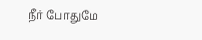நீர் போதுமே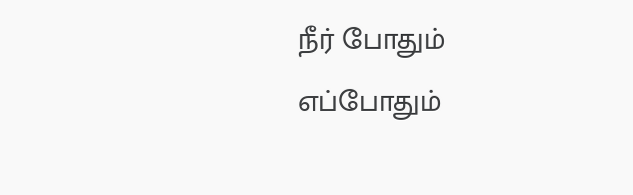நீர் போதும் எப்போதும்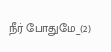நீர் போதுமே_(2)